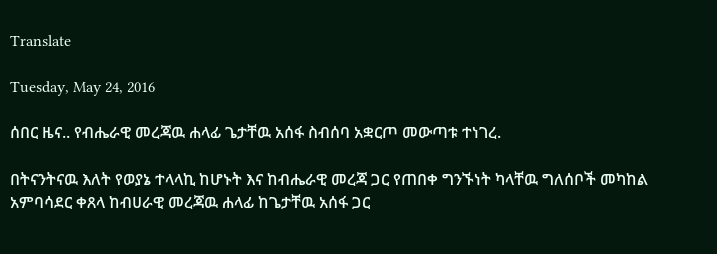Translate

Tuesday, May 24, 2016

ሰበር ዜና.. የብሔራዊ መረጃዉ ሐላፊ ጌታቸዉ አሰፋ ስብሰባ አቋርጦ መውጣቱ ተነገረ.

በትናንትናዉ እለት የወያኔ ተላላኪ ከሆኑት እና ከብሔራዊ መረጃ ጋር የጠበቀ ግንኙነት ካላቸዉ ግለሰቦች መካከል አምባሳደር ቀጸላ ከብሀራዊ መረጃዉ ሐላፊ ከጌታቸዉ አሰፋ ጋር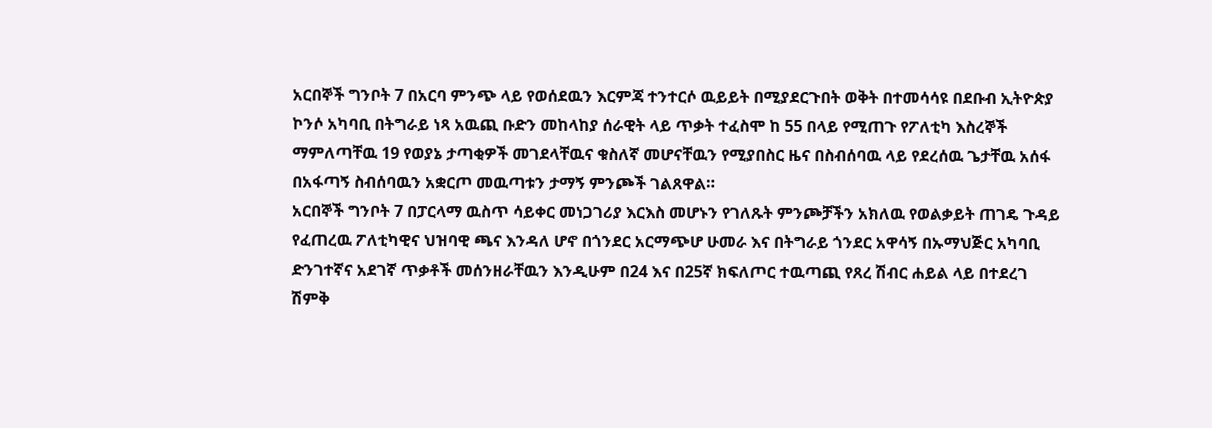አርበኞች ግንቦት 7 በአርባ ምንጭ ላይ የወሰደዉን እርምጃ ተንተርሶ ዉይይት በሚያደርጉበት ወቅት በተመሳሳዩ በደቡብ ኢትዮጵያ ኮንሶ አካባቢ በትግራይ ነጻ አዉጪ ቡድን መከላከያ ሰራዊት ላይ ጥቃት ተፈስሞ ከ 55 በላይ የሚጠጉ የፖለቲካ እስረኞች ማምለጣቸዉ 19 የወያኔ ታጣቂዎች መገደላቸዉና ቁስለኛ መሆናቸዉን የሚያበስር ዜና በስብሰባዉ ላይ የደረሰዉ ጌታቸዉ አሰፋ በአፋጣኝ ስብሰባዉን አቋርጦ መዉጣቱን ታማኝ ምንጮች ገልጸዋል።
አርበኞች ግንቦት 7 በፓርላማ ዉስጥ ሳይቀር መነጋገሪያ እርእስ መሆኑን የገለጹት ምንጮቻችን አክለዉ የወልቃይት ጠገዴ ጉዳይ የፈጠረዉ ፖለቲካዊና ህዝባዊ ጫና እንዳለ ሆኖ በጎንደር አርማጭሆ ሁመራ እና በትግራይ ጎንደር አዋሳኝ በኡማህጅር አካባቢ ድንገተኛና አደገኛ ጥቃቶች መሰንዘራቸዉን እንዲሁም በ24 እና በ25ኛ ክፍለጦር ተዉጣጪ የጸረ ሽብር ሐይል ላይ በተደረገ ሽምቅ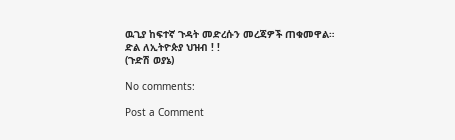ዉጊያ ከፍተኛ ጉዳት መድረሱን መረጃዎች ጠቁመዋል።
ድል ለኢትዮጵያ ህዝብ ! !
(ጉድሽ ወያኔ)

No comments:

Post a Comment